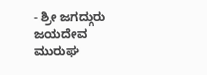- ಶ್ರೀ ಜಗದ್ಗುರು ಜಯದೇವ ಮುರುಘ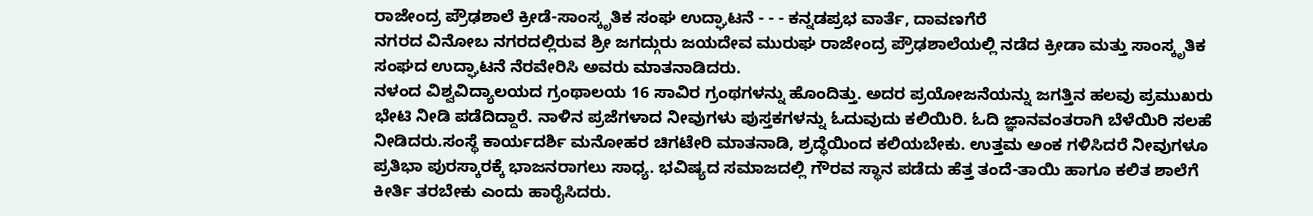ರಾಜೇಂದ್ರ ಪ್ರೌಢಶಾಲೆ ಕ್ರೀಡೆ-ಸಾಂಸ್ಕೃತಿಕ ಸಂಘ ಉದ್ಘಾಟನೆ - - - ಕನ್ನಡಪ್ರಭ ವಾರ್ತೆ, ದಾವಣಗೆರೆ
ನಗರದ ವಿನೋಬ ನಗರದಲ್ಲಿರುವ ಶ್ರೀ ಜಗದ್ಗುರು ಜಯದೇವ ಮುರುಘ ರಾಜೇಂದ್ರ ಪ್ರೌಢಶಾಲೆಯಲ್ಲಿ ನಡೆದ ಕ್ರೀಡಾ ಮತ್ತು ಸಾಂಸ್ಕೃತಿಕ ಸಂಘದ ಉದ್ಘಾಟನೆ ನೆರವೇರಿಸಿ ಅವರು ಮಾತನಾಡಿದರು.
ನಳಂದ ವಿಶ್ವವಿದ್ಯಾಲಯದ ಗ್ರಂಥಾಲಯ 16 ಸಾವಿರ ಗ್ರಂಥಗಳನ್ನು ಹೊಂದಿತ್ತು. ಅದರ ಪ್ರಯೋಜನೆಯನ್ನು ಜಗತ್ತಿನ ಹಲವು ಪ್ರಮುಖರು ಭೇಟಿ ನೀಡಿ ಪಡೆದಿದ್ದಾರೆ. ನಾಳಿನ ಪ್ರಜೆಗಳಾದ ನೀವುಗಳು ಪುಸ್ತಕಗಳನ್ನು ಓದುವುದು ಕಲಿಯಿರಿ. ಓದಿ ಜ್ಞಾನವಂತರಾಗಿ ಬೆಳೆಯಿರಿ ಸಲಹೆ ನೀಡಿದರು.ಸಂಸ್ಥೆ ಕಾರ್ಯದರ್ಶಿ ಮನೋಹರ ಚಿಗಟೇರಿ ಮಾತನಾಡಿ, ಶ್ರದ್ಧೆಯಿಂದ ಕಲಿಯಬೇಕು. ಉತ್ತಮ ಅಂಕ ಗಳಿಸಿದರೆ ನೀವುಗಳೂ ಪ್ರತಿಭಾ ಪುರಸ್ಕಾರಕ್ಕೆ ಭಾಜನರಾಗಲು ಸಾಧ್ಯ. ಭವಿಷ್ಯದ ಸಮಾಜದಲ್ಲಿ ಗೌರವ ಸ್ಥಾನ ಪಡೆದು ಹೆತ್ತ ತಂದೆ-ತಾಯಿ ಹಾಗೂ ಕಲಿತ ಶಾಲೆಗೆ ಕೀರ್ತಿ ತರಬೇಕು ಎಂದು ಹಾರೈಸಿದರು.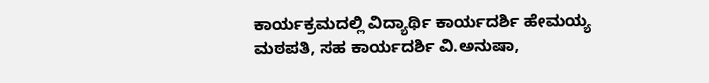ಕಾರ್ಯಕ್ರಮದಲ್ಲಿ ವಿದ್ಯಾರ್ಥಿ ಕಾರ್ಯದರ್ಶಿ ಹೇಮಯ್ಯ ಮಠಪತಿ, ಸಹ ಕಾರ್ಯದರ್ಶಿ ವಿ.ಅನುಷಾ,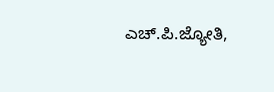ಎಚ್.ಪಿ.ಜ್ಯೋತಿ,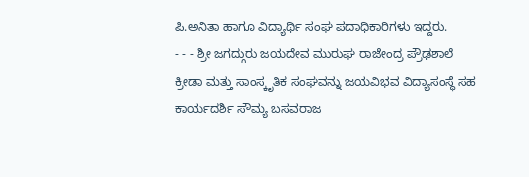ಪಿ.ಅನಿತಾ ಹಾಗೂ ವಿದ್ಯಾರ್ಥಿ ಸಂಘ ಪದಾಧಿಕಾರಿಗಳು ಇದ್ದರು.
- - - ಶ್ರೀ ಜಗದ್ಗುರು ಜಯದೇವ ಮುರುಘ ರಾಜೇಂದ್ರ ಪ್ರೌಢಶಾಲೆ ಕ್ರೀಡಾ ಮತ್ತು ಸಾಂಸ್ಕೃತಿಕ ಸಂಘವನ್ನು ಜಯವಿಭವ ವಿದ್ಯಾಸಂಸ್ಥೆ ಸಹ ಕಾರ್ಯದರ್ಶಿ ಸೌಮ್ಯ ಬಸವರಾಜ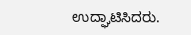ಉದ್ಘಾಟಿಸಿದರು.